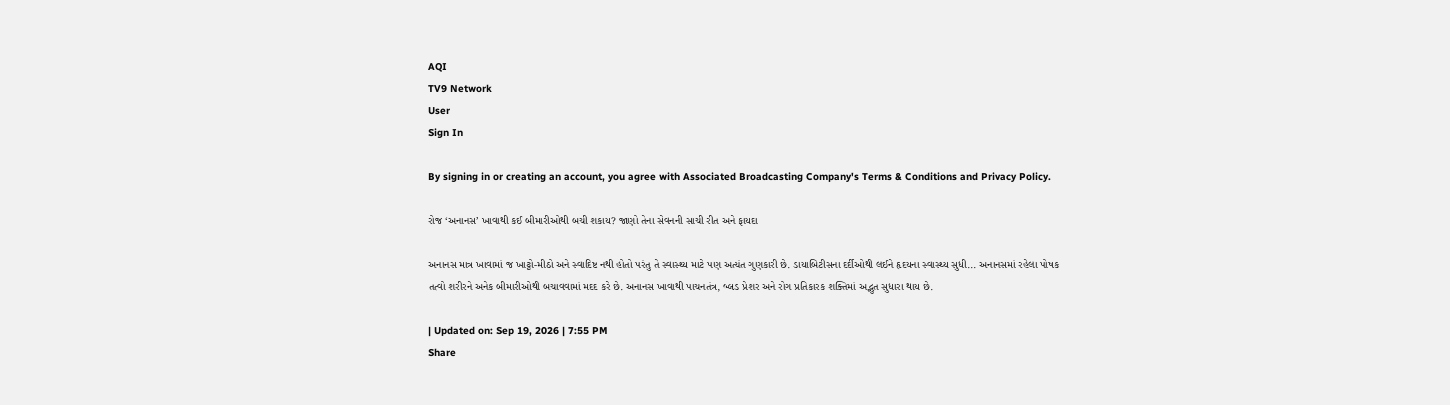AQI
TV9 Network
User
Sign In

By signing in or creating an account, you agree with Associated Broadcasting Company's Terms & Conditions and Privacy Policy.

રોજ ‘અનાનસ’ ખાવાથી કઈ બીમારીઓથી બચી શકાય? જાણો તેના સેવનની સાચી રીત અને ફાયદા

અનાનસ માત્ર ખાવામાં જ ખાટ્ટો-મીઠો અને સ્વાદિષ્ટ નથી હોતો પરંતુ તે સ્વાસ્થ્ય માટે પણ અત્યંત ગુણકારી છે. ડાયાબિટીસના દર્દીઓથી લઈને હૃદયના સ્વાસ્થ્ય સુધી... અનાનસમાં રહેલા પોષક તત્વો શરીરને અનેક બીમારીઓથી બચાવવામાં મદદ કરે છે. અનાનસ ખાવાથી પાચનતંત્ર, બ્લડ પ્રેશર અને રોગ પ્રતિકારક શક્તિમાં અદ્ભુત સુધારા થાય છે.

| Updated on: Sep 19, 2026 | 7:55 PM
Share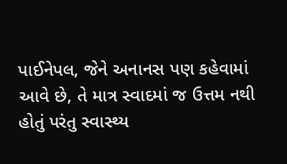પાઈનેપલ, જેને અનાનસ પણ કહેવામાં આવે છે, તે માત્ર સ્વાદમાં જ ઉત્તમ નથી હોતું પરંતુ સ્વાસ્થ્ય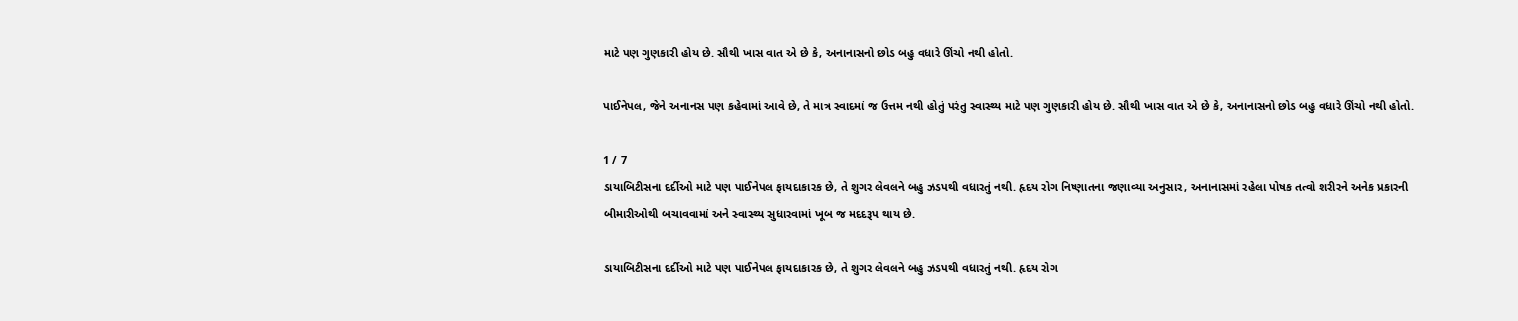માટે પણ ગુણકારી હોય છે. સૌથી ખાસ વાત એ છે કે, અનાનાસનો છોડ બહુ વધારે ઊંચો નથી હોતો.

પાઈનેપલ, જેને અનાનસ પણ કહેવામાં આવે છે, તે માત્ર સ્વાદમાં જ ઉત્તમ નથી હોતું પરંતુ સ્વાસ્થ્ય માટે પણ ગુણકારી હોય છે. સૌથી ખાસ વાત એ છે કે, અનાનાસનો છોડ બહુ વધારે ઊંચો નથી હોતો.

1 / 7
ડાયાબિટીસના દર્દીઓ માટે પણ પાઈનેપલ ફાયદાકારક છે, તે શુગર લેવલને બહુ ઝડપથી વધારતું નથી. હૃદય રોગ નિષ્ણાતના જણાવ્યા અનુસાર, અનાનાસમાં રહેલા પોષક તત્વો શરીરને અનેક પ્રકારની બીમારીઓથી બચાવવામાં અને સ્વાસ્થ્ય સુધારવામાં ખૂબ જ મદદરૂપ થાય છે.

ડાયાબિટીસના દર્દીઓ માટે પણ પાઈનેપલ ફાયદાકારક છે, તે શુગર લેવલને બહુ ઝડપથી વધારતું નથી. હૃદય રોગ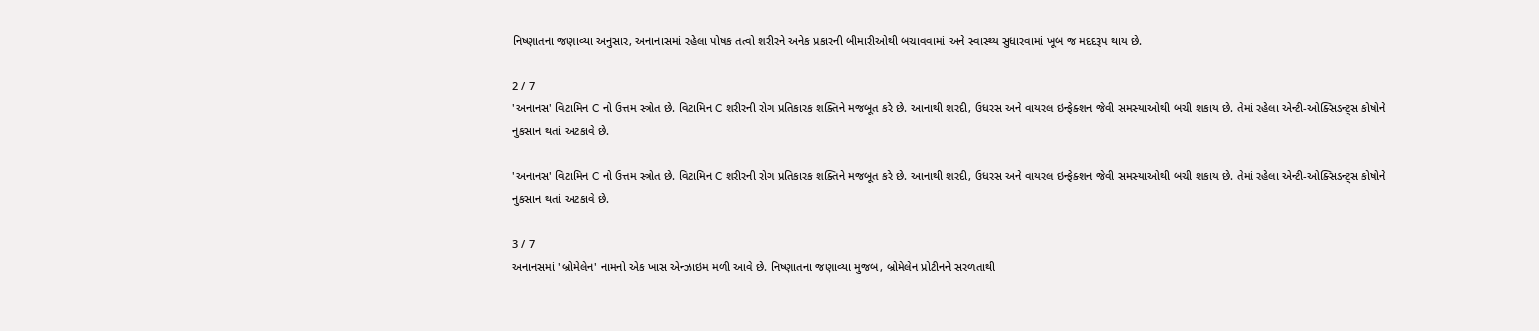નિષ્ણાતના જણાવ્યા અનુસાર, અનાનાસમાં રહેલા પોષક તત્વો શરીરને અનેક પ્રકારની બીમારીઓથી બચાવવામાં અને સ્વાસ્થ્ય સુધારવામાં ખૂબ જ મદદરૂપ થાય છે.

2 / 7
'અનાનસ' વિટામિન C નો ઉત્તમ સ્ત્રોત છે. વિટામિન C શરીરની રોગ પ્રતિકારક શક્તિને મજબૂત કરે છે. આનાથી શરદી, ઉધરસ અને વાયરલ ઇન્ફેક્શન જેવી સમસ્યાઓથી બચી શકાય છે. તેમાં રહેલા એન્ટી-ઓક્સિડન્ટ્સ કોષોને નુકસાન થતાં અટકાવે છે.

'અનાનસ' વિટામિન C નો ઉત્તમ સ્ત્રોત છે. વિટામિન C શરીરની રોગ પ્રતિકારક શક્તિને મજબૂત કરે છે. આનાથી શરદી, ઉધરસ અને વાયરલ ઇન્ફેક્શન જેવી સમસ્યાઓથી બચી શકાય છે. તેમાં રહેલા એન્ટી-ઓક્સિડન્ટ્સ કોષોને નુકસાન થતાં અટકાવે છે.

3 / 7
અનાનસમાં 'બ્રોમેલેન' નામનો એક ખાસ એન્ઝાઇમ મળી આવે છે. નિષ્ણાતના જણાવ્યા મુજબ, બ્રોમેલેન પ્રોટીનને સરળતાથી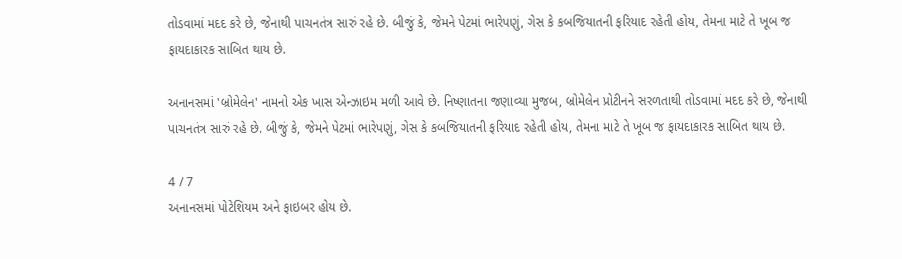તોડવામાં મદદ કરે છે, જેનાથી પાચનતંત્ર સારું રહે છે. બીજું કે, જેમને પેટમાં ભારેપણું, ગેસ કે કબજિયાતની ફરિયાદ રહેતી હોય, તેમના માટે તે ખૂબ જ ફાયદાકારક સાબિત થાય છે.

અનાનસમાં 'બ્રોમેલેન' નામનો એક ખાસ એન્ઝાઇમ મળી આવે છે. નિષ્ણાતના જણાવ્યા મુજબ, બ્રોમેલેન પ્રોટીનને સરળતાથી તોડવામાં મદદ કરે છે, જેનાથી પાચનતંત્ર સારું રહે છે. બીજું કે, જેમને પેટમાં ભારેપણું, ગેસ કે કબજિયાતની ફરિયાદ રહેતી હોય, તેમના માટે તે ખૂબ જ ફાયદાકારક સાબિત થાય છે.

4 / 7
અનાનસમાં પોટેશિયમ અને ફાઇબર હોય છે.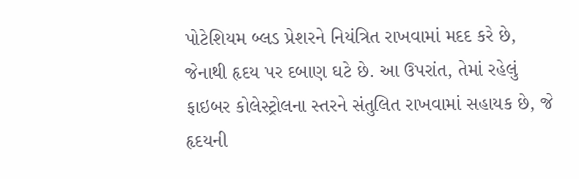પોટેશિયમ બ્લડ પ્રેશરને નિયંત્રિત રાખવામાં મદદ કરે છે, જેનાથી હૃદય પર દબાણ ઘટે છે. આ ઉપરાંત, તેમાં રહેલું ફાઇબર કોલેસ્ટ્રોલના સ્તરને સંતુલિત રાખવામાં સહાયક છે, જે હૃદયની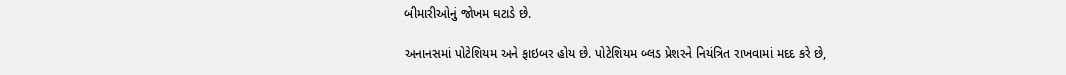બીમારીઓનું જોખમ ઘટાડે છે.

અનાનસમાં પોટેશિયમ અને ફાઇબર હોય છે. પોટેશિયમ બ્લડ પ્રેશરને નિયંત્રિત રાખવામાં મદદ કરે છે,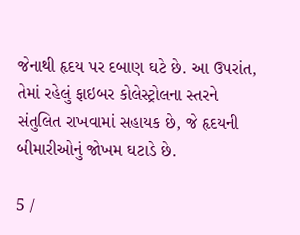જેનાથી હૃદય પર દબાણ ઘટે છે. આ ઉપરાંત, તેમાં રહેલું ફાઇબર કોલેસ્ટ્રોલના સ્તરને સંતુલિત રાખવામાં સહાયક છે, જે હૃદયની બીમારીઓનું જોખમ ઘટાડે છે.

5 /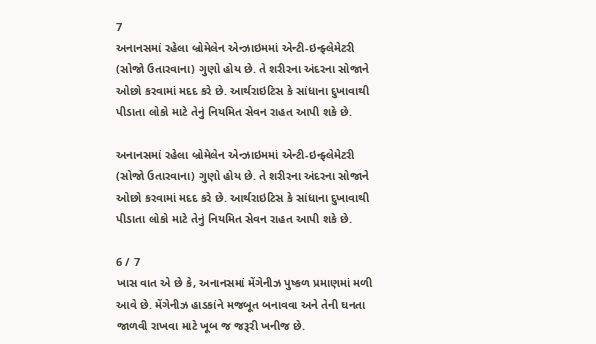7
અનાનસમાં રહેલા બ્રોમેલેન એન્ઝાઇમમાં એન્ટી-ઇન્ફ્લેમેટરી (સોજો ઉતારવાના) ગુણો હોય છે. તે શરીરના અંદરના સોજાને ઓછો કરવામાં મદદ કરે છે. આર્થરાઇટિસ કે સાંધાના દુખાવાથી પીડાતા લોકો માટે તેનું નિયમિત સેવન રાહત આપી શકે છે.

અનાનસમાં રહેલા બ્રોમેલેન એન્ઝાઇમમાં એન્ટી-ઇન્ફ્લેમેટરી (સોજો ઉતારવાના) ગુણો હોય છે. તે શરીરના અંદરના સોજાને ઓછો કરવામાં મદદ કરે છે. આર્થરાઇટિસ કે સાંધાના દુખાવાથી પીડાતા લોકો માટે તેનું નિયમિત સેવન રાહત આપી શકે છે.

6 / 7
ખાસ વાત એ છે કે, અનાનસમાં મેંગેનીઝ પુષ્કળ પ્રમાણમાં મળી આવે છે. મેંગેનીઝ હાડકાંને મજબૂત બનાવવા અને તેની ઘનતા જાળવી રાખવા માટે ખૂબ જ જરૂરી ખનીજ છે.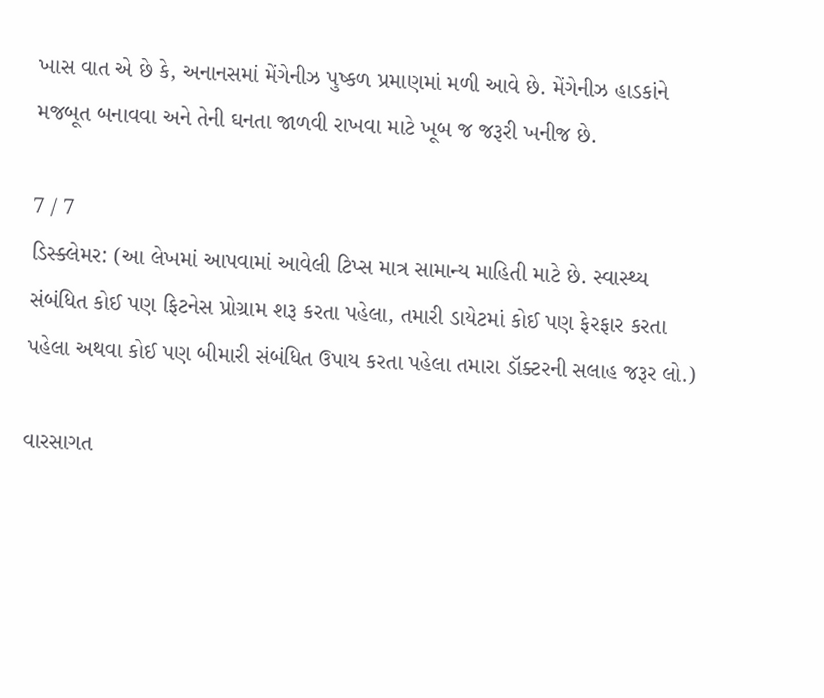ખાસ વાત એ છે કે, અનાનસમાં મેંગેનીઝ પુષ્કળ પ્રમાણમાં મળી આવે છે. મેંગેનીઝ હાડકાંને મજબૂત બનાવવા અને તેની ઘનતા જાળવી રાખવા માટે ખૂબ જ જરૂરી ખનીજ છે.

7 / 7
ડિસ્ક્લેમર: (આ લેખમાં આપવામાં આવેલી ટિપ્સ માત્ર સામાન્ય માહિતી માટે છે. સ્વાસ્થ્ય સંબંધિત કોઈ પણ ફિટનેસ પ્રોગ્રામ શરૂ કરતા પહેલા, તમારી ડાયેટમાં કોઈ પણ ફેરફાર કરતા પહેલા અથવા કોઈ પણ બીમારી સંબંધિત ઉપાય કરતા પહેલા તમારા ડૉક્ટરની સલાહ જરૂર લો.)

વારસાગત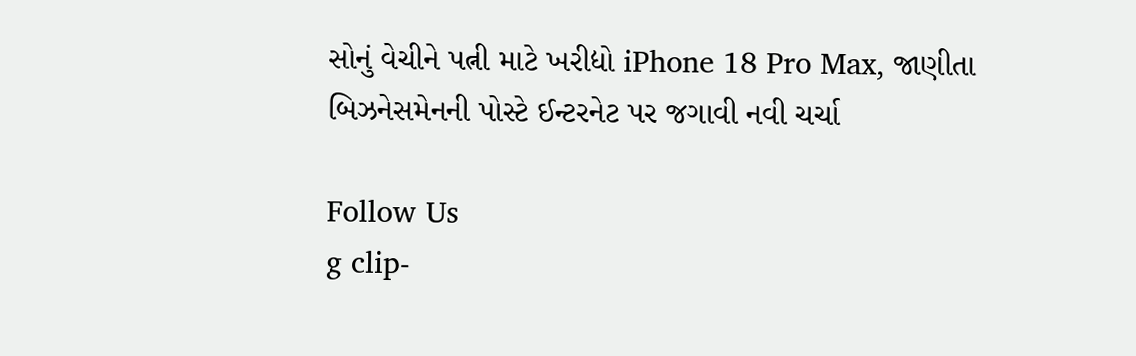સોનું વેચીને પત્ની માટે ખરીદ્યો iPhone 18 Pro Max, જાણીતા બિઝનેસમેનની પોસ્ટે ઈન્ટરનેટ પર જગાવી નવી ચર્ચા

Follow Us
g clip-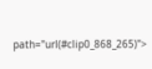path="url(#clip0_868_265)">